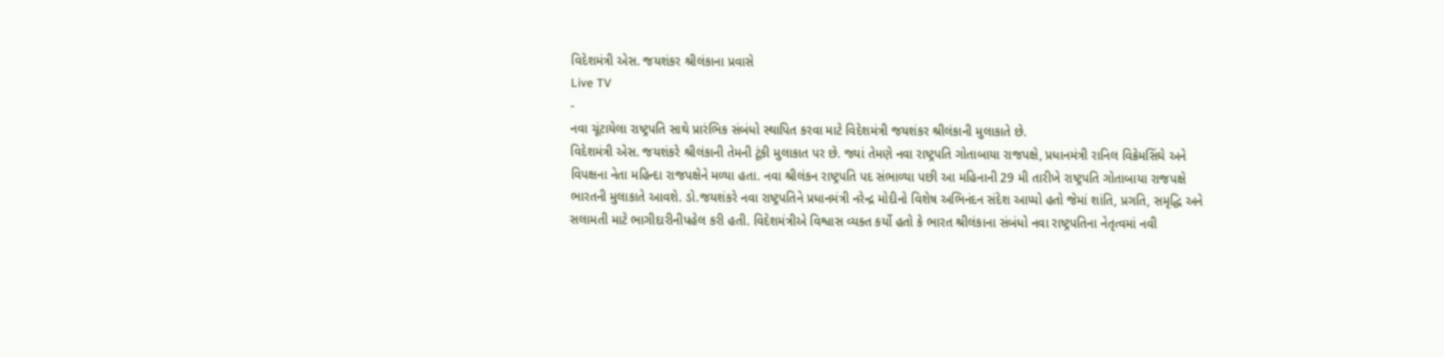વિદેશમંત્રી એસ. જયશંકર શ્રીલંકાના પ્રવાસે
Live TV
-
નવા ચૂંટાયેલા રાષ્ટ્રપતિ સાથે પ્રારંભિક સંબંધો સ્થાપિત કરવા માટે વિદેશમંત્રી જયશંકર શ્રીલંકાની મુલાકાતે છે.
વિદેશમંત્રી એસ. જયશંકરે શ્રીલંકાની તેમની ટૂંકી મુલાકાત પર છે. જ્યાં તેમણે નવા રાષ્ટ્રપતિ ગોતાબાયા રાજપક્ષે, પ્રધાનમંત્રી રાનિલ વિક્રેમસિંઘે અને વિપક્ષના નેતા મહિન્દા રાજપક્ષેને મળ્યા હતા. નવા શ્રીલંકન રાષ્ટ્રપતિ પદ સંભાળ્યા પછી આ મહિનાની 29 મી તારીખે રાષ્ટ્રપતિ ગોતાબાયા રાજપક્ષે ભારતની મુલાકાતે આવશે. ડો.જયશંકરે નવા રાષ્ટ્રપતિને પ્રધાનમંત્રી નરેન્દ્ર મોદીનો વિશેષ અભિનંદન સંદેશ આપ્યો હતો જેમાં શાંતિ, પ્રગતિ, સમૃદ્ધિ અને સલામતી માટે ભાગીદારીનીપહેલ કરી હતી. વિદેશમંત્રીએ વિશ્વાસ વ્યક્ત કર્યો હતો કે ભારત શ્રીલંકાના સંબંધો નવા રાષ્ટ્રપતિના નેતૃત્વમાં નવી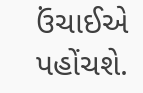ઉંચાઈએ પહોંચશે.